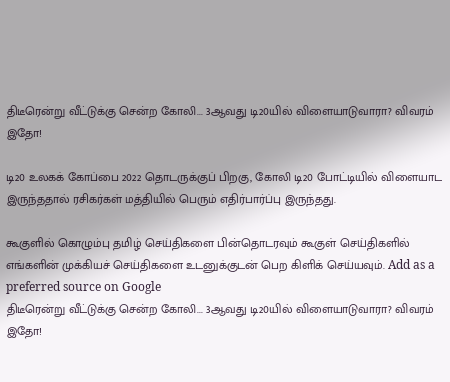திடீரென்று வீட்டுக்கு சென்ற கோலி... 3ஆவது டி20யில் விளையாடுவாரா? விவரம் இதோ!

டி20 உலகக் கோப்பை 2022 தொடருக்குப் பிறகு, கோலி டி20 போட்டியில் விளையாட இருந்ததால் ரசிகர்கள் மத்தியில் பெரும் எதிர்பார்ப்பு இருந்தது.

கூகுளில் கொழும்பு தமிழ் செய்திகளை பின்தொடரவும் கூகுள் செய்திகளில் எங்களின் முக்கியச் செய்திகளை உடனுக்குடன் பெற கிளிக் செய்யவும். Add as a preferred source on Google
திடீரென்று வீட்டுக்கு சென்ற கோலி... 3ஆவது டி20யில் விளையாடுவாரா? விவரம் இதோ!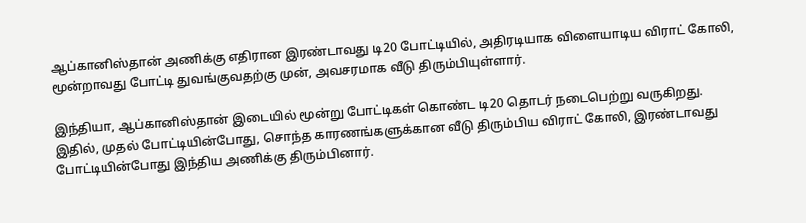ஆப்கானிஸ்தான் அணிக்கு எதிரான இரண்டாவது டி20 போட்டியில், அதிரடியாக விளையாடிய விராட் கோலி, மூன்றாவது போட்டி துவங்குவதற்கு முன், அவசரமாக வீடு திரும்பியுள்ளார்.

இந்தியா, ஆப்கானிஸ்தான் இடையில் மூன்று போட்டிகள் கொண்ட டி20 தொடர் நடைபெற்று வருகிறது. இதில், முதல் போட்டியின்போது, சொந்த காரணங்களுக்கான வீடு திரும்பிய விராட் கோலி, இரண்டாவது போட்டியின்போது இந்திய அணிக்கு திரும்பினார்.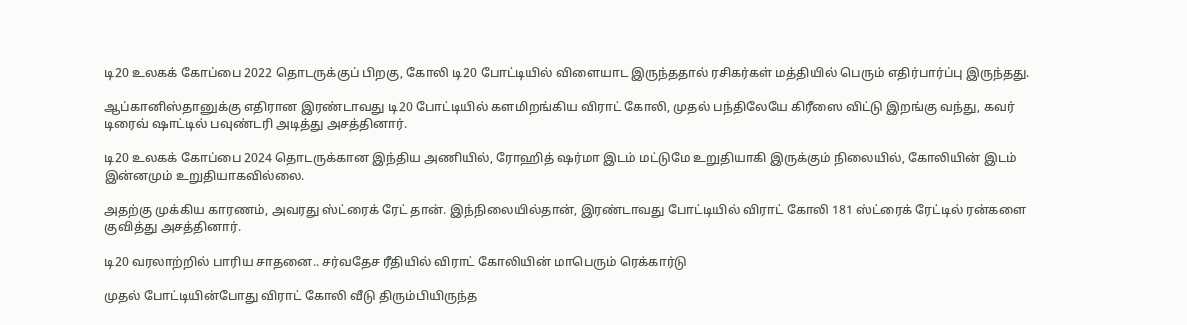டி20 உலகக் கோப்பை 2022 தொடருக்குப் பிறகு, கோலி டி20 போட்டியில் விளையாட இருந்ததால் ரசிகர்கள் மத்தியில் பெரும் எதிர்பார்ப்பு இருந்தது.

ஆப்கானிஸ்தானுக்கு எதிரான இரண்டாவது டி20 போட்டியில் களமிறங்கிய விராட் கோலி, முதல் பந்திலேயே கிரீஸை விட்டு இறங்கு வந்து, கவர் டிரைவ் ஷாட்டில் பவுண்டரி அடித்து அசத்தினார்.

டி20 உலகக் கோப்பை 2024 தொடருக்கான இந்திய அணியில், ரோஹித் ஷர்மா இடம் மட்டுமே உறுதியாகி இருக்கும் நிலையில், கோலியின் இடம் இன்னமும் உறுதியாகவில்லை.

அதற்கு முக்கிய காரணம், அவரது ஸ்ட்ரைக் ரேட் தான். இந்நிலையில்தான், இரண்டாவது போட்டியில் விராட் கோலி 181 ஸ்ட்ரைக் ரேட்டில் ரன்களை குவித்து அசத்தினார்.

டி20 வரலாற்றில் பாரிய சாதனை.. சர்வதேச ரீதியில் விராட் கோலியின் மாபெரும் ரெக்கார்டு

முதல் போட்டியின்போது விராட் கோலி வீடு திரும்பியிருந்த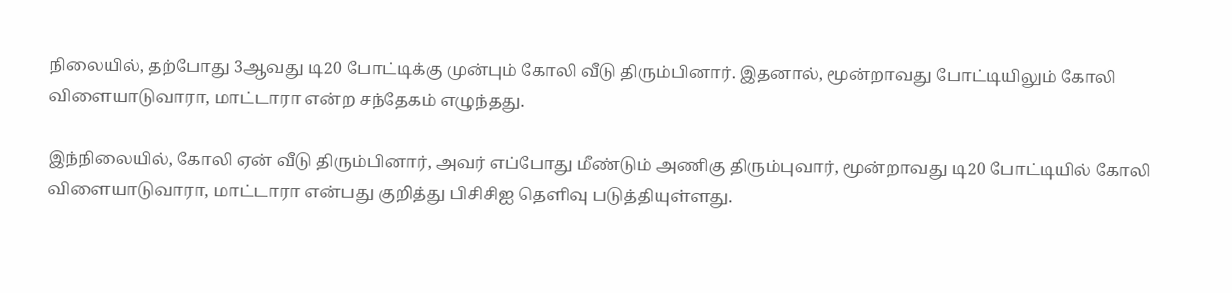நிலையில், தற்போது 3ஆவது டி20 போட்டிக்கு முன்பும் கோலி வீடு திரும்பினார். இதனால், மூன்றாவது போட்டியிலும் கோலி விளையாடுவாரா, மாட்டாரா என்ற சந்தேகம் எழுந்தது.

இந்நிலையில், கோலி ஏன் வீடு திரும்பினார், அவர் எப்போது மீண்டும் அணிகு திரும்புவார், மூன்றாவது டி20 போட்டியில் கோலி விளையாடுவாரா, மாட்டாரா என்பது குறித்து பிசிசிஐ தெளிவு படுத்தியுள்ளது.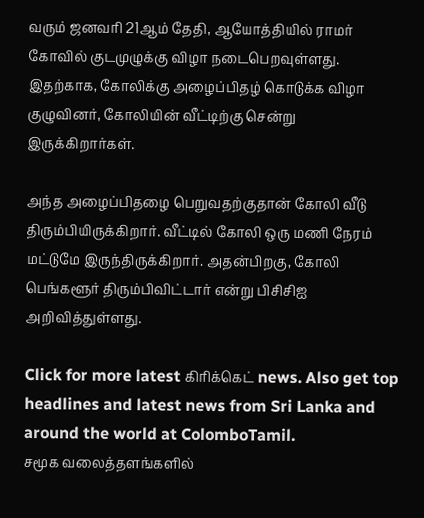வரும் ஜனவரி 21ஆம் தேதி, ஆயோத்தியில் ராமர் கோவில் குடமுழுக்கு விழா நடைபெறவுள்ளது. இதற்காக, கோலிக்கு அழைப்பிதழ் கொடுக்க விழா குழுவினர், கோலியின் வீட்டிற்கு சென்று இருக்கிறார்கள்.

அந்த அழைப்பிதழை பெறுவதற்குதான் கோலி வீடு திரும்பியிருக்கிறார். வீட்டில் கோலி ஒரு மணி நேரம் மட்டுமே இருந்திருக்கிறார். அதன்பிறகு, கோலி பெங்களூர் திரும்பிவிட்டார் என்று பிசிசிஐ அறிவித்துள்ளது.

Click for more latest கிரிக்கெட் news. Also get top headlines and latest news from Sri Lanka and around the world at ColomboTamil.
சமூக வலைத்தளங்களில்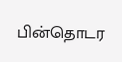பின்தொடர